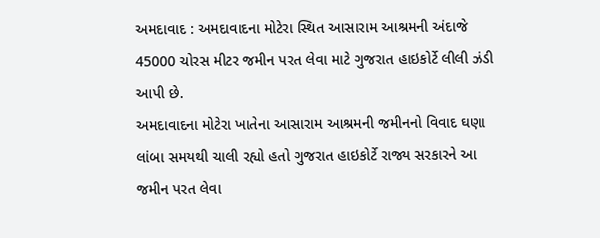અમદાવાદ : અમદાવાદના મોટેરા સ્થિત આસારામ આશ્રમની અંદાજે 45000 ચોરસ મીટર જમીન પરત લેવા માટે ગુજરાત હાઇકોર્ટે લીલી ઝંડી આપી છે.
અમદાવાદના મોટેરા ખાતેના આસારામ આશ્રમની જમીનનો વિવાદ ઘણા લાંબા સમયથી ચાલી રહ્યો હતો ગુજરાત હાઇકોર્ટે રાજ્ય સરકારને આ જમીન પરત લેવા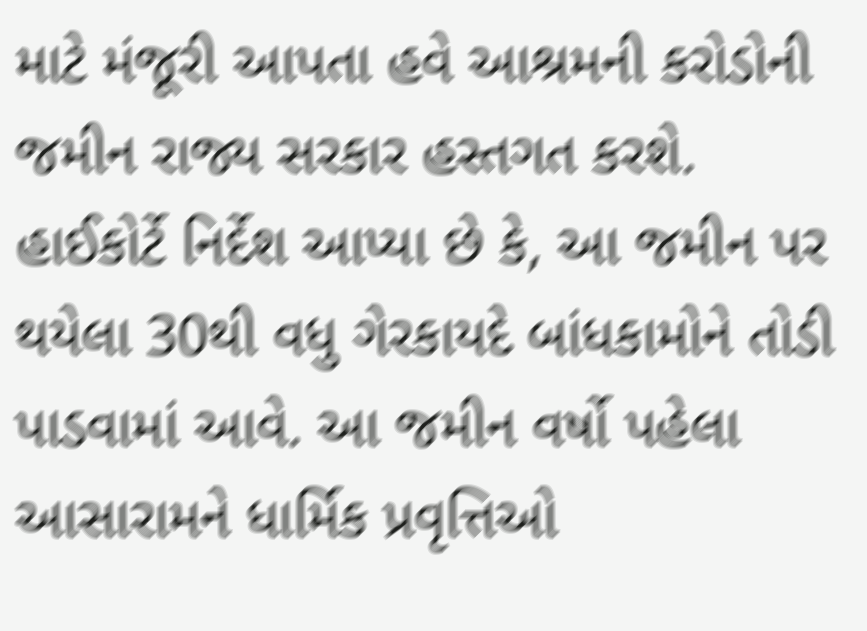માટે મંજૂરી આપતા હવે આશ્રમની કરોડોની જમીન રાજ્ય સરકાર હસ્તગત કરશે.
હાઈકોર્ટે નિર્દેશ આપ્યા છે કે, આ જમીન પર થયેલા 30થી વધુ ગેરકાયદે બાંધકામોને તોડી પાડવામાં આવે. આ જમીન વર્ષો પહેલા આસારામને ધાર્મિક પ્રવૃત્તિઓ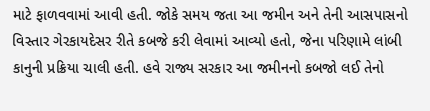માટે ફાળવવામાં આવી હતી. જોકે સમય જતા આ જમીન અને તેની આસપાસનો વિસ્તાર ગેરકાયદેસર રીતે કબજે કરી લેવામાં આવ્યો હતો, જેના પરિણામે લાંબી કાનુની પ્રક્રિયા ચાલી હતી. હવે રાજ્ય સરકાર આ જમીનનો કબજો લઈ તેનો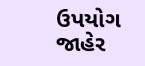ઉપયોગ જાહેર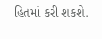હિતમાં કરી શકશે.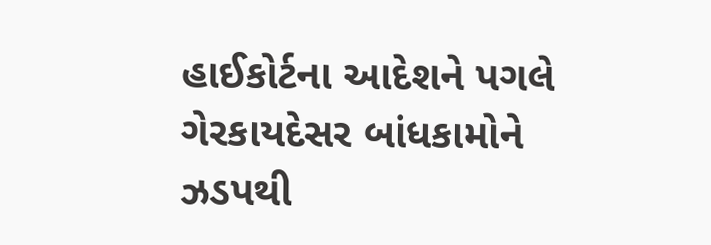હાઈકોર્ટના આદેશને પગલે ગેરકાયદેસર બાંધકામોને ઝડપથી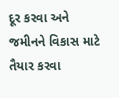દૂર કરવા અને જમીનને વિકાસ માટે તૈયાર કરવા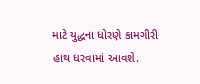માટે યુદ્ધના ધોરણે કામગીરી હાથ ધરવામાં આવશે.